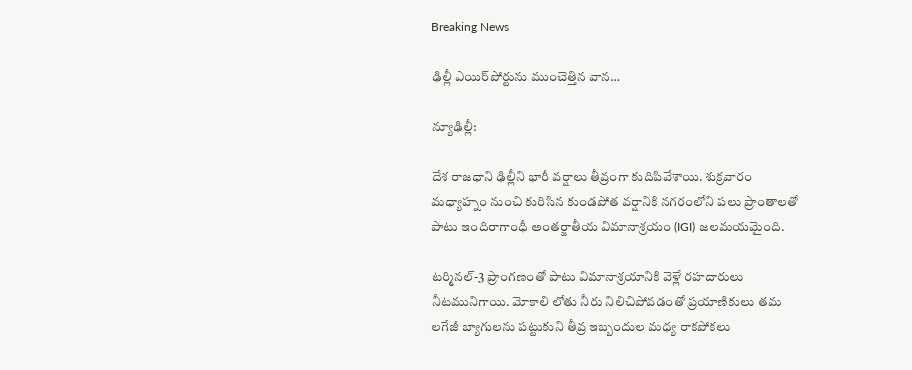Breaking News

ఢిల్లీ ఎయిర్‌పోర్టును ముంచెత్తిన వాన…

న్యూఢిల్లీ:

దేశ రాజధాని ఢిల్లీని భారీ వర్షాలు తీవ్రంగా కుదిపివేశాయి. శుక్రవారం మధ్యాహ్నం నుంచి కురిసిన కుండపోత వర్షానికి నగరంలోని పలు ప్రాంతాలతో పాటు ఇందిరాగాంధీ అంతర్జాతీయ విమానాశ్రయం (IGI) జలమయమైంది.

టర్మినల్-3 ప్రాంగణంతో పాటు విమానాశ్రయానికి వెళ్లే రహదారులు నీటమునిగాయి. మోకాలి లోతు నీరు నిలిచిపోవడంతో ప్రయాణికులు తమ లగేజీ బ్యాగులను పట్టుకుని తీవ్ర ఇబ్బందుల మధ్య రాకపోకలు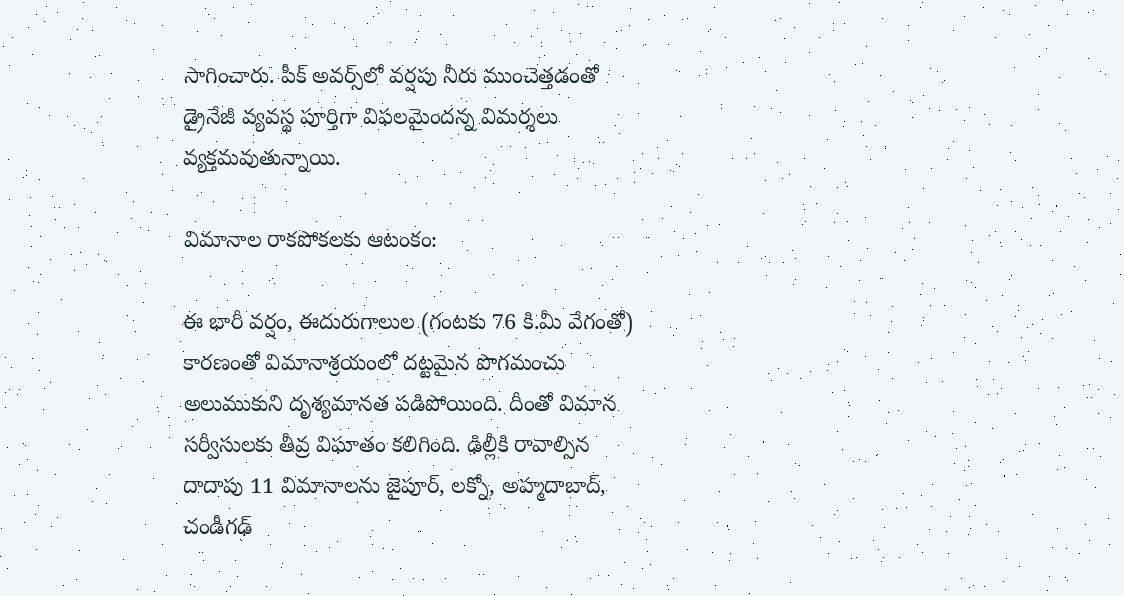సాగించారు. పీక్ అవర్స్‌లో వర్షపు నీరు ముంచెత్తడంతో డ్రైనేజీ వ్యవస్థ పూర్తిగా విఫలమైందన్న విమర్శలు వ్యక్తమవుతున్నాయి.

విమానాల రాకపోకలకు ఆటంకం:

ఈ భారీ వర్షం, ఈదురుగాలుల (గంటకు 76 కి.మీ వేగంతో) కారణంతో విమానాశ్రయంలో దట్టమైన పొగమంచు అలుముకుని దృశ్యమానత పడిపోయింది. దీంతో విమాన సర్వీసులకు తీవ్ర విఘాతం కలిగింది. ఢిల్లీకి రావాల్సిన దాదాపు 11 విమానాలను జైపూర్, లక్నో, అహ్మదాబాద్, చండీగఢ్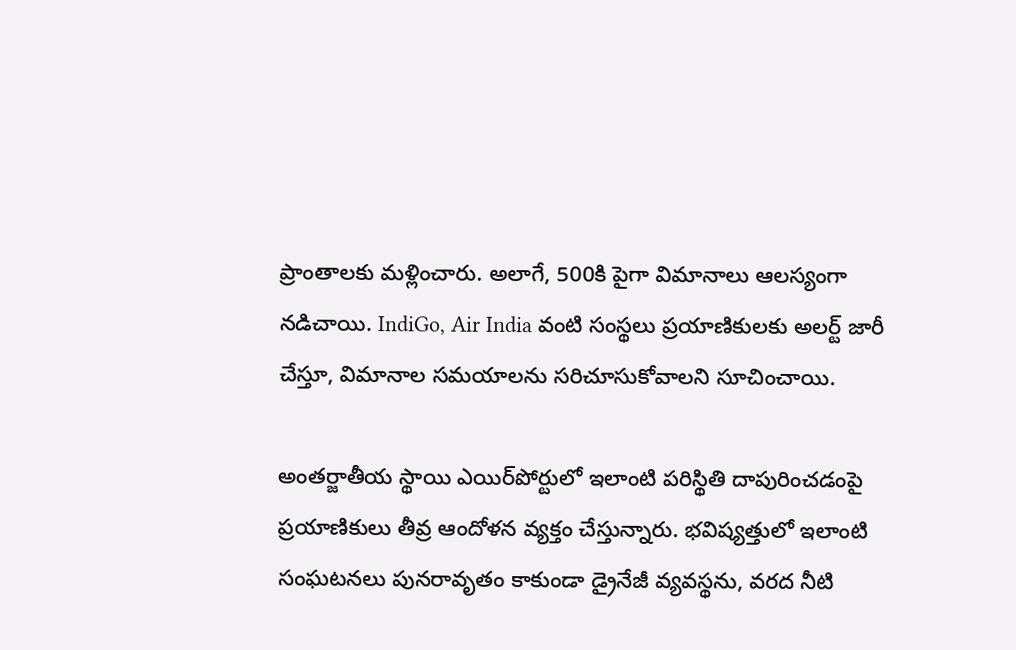ప్రాంతాలకు మళ్లించారు. అలాగే, 500కి పైగా విమానాలు ఆలస్యంగా నడిచాయి. IndiGo, Air India వంటి సంస్థలు ప్రయాణికులకు అలర్ట్ జారీ చేస్తూ, విమానాల సమయాలను సరిచూసుకోవాలని సూచించాయి.

అంతర్జాతీయ స్థాయి ఎయిర్‌పోర్టులో ఇలాంటి పరిస్థితి దాపురించడంపై ప్రయాణికులు తీవ్ర ఆందోళన వ్యక్తం చేస్తున్నారు. భవిష్యత్తులో ఇలాంటి సంఘటనలు పునరావృతం కాకుండా డ్రైనేజీ వ్యవస్థను, వరద నీటి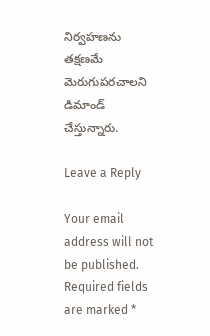నిర్వహణను తక్షణమే మెరుగుపరచాలని డిమాండ్ చేస్తున్నారు.

Leave a Reply

Your email address will not be published. Required fields are marked *